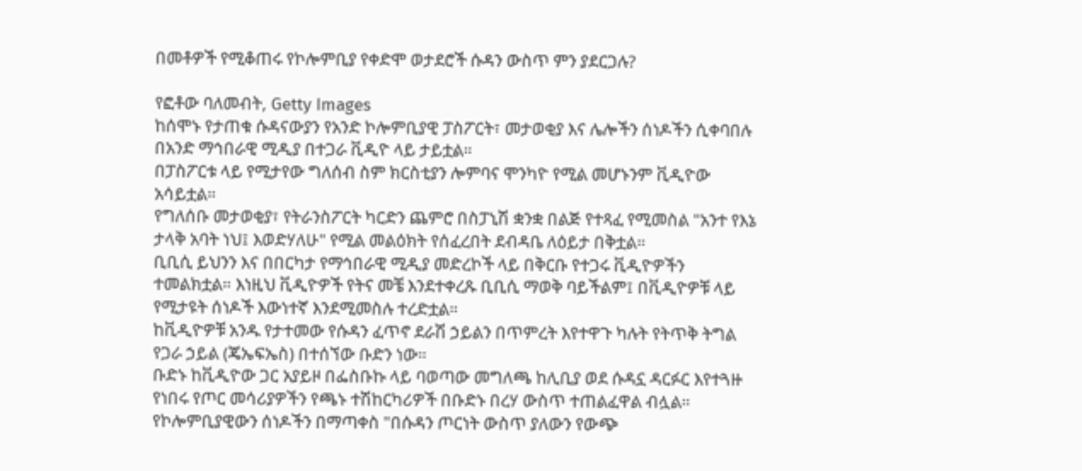በመቶዎች የሚቆጠሩ የኮሎምቢያ የቀድሞ ወታደሮች ሱዳን ውስጥ ምን ያደርጋሉ?

የፎቶው ባለመብት, Getty Images
ከሰሞኑ የታጠቁ ሱዳናውያን የአንድ ኮሎምቢያዊ ፓስፖርት፣ መታወቂያ እና ሌሎችን ሰነዶችን ሲቀባበሉ በአንድ ማኅበራዊ ሚዲያ በተጋራ ቪዲዮ ላይ ታይቷል።
በፓስፖርቱ ላይ የሚታየው ግለሰብ ስም ክርስቲያን ሎምባና ሞንካዮ የሚል መሆኑንም ቪዲዮው አሳይቷል።
የግለሰቡ መታወቂያ፣ የትራንስፖርት ካርድን ጨምሮ በስፓኒሽ ቋንቋ በልጅ የተጻፈ የሚመስል "አንተ የእኔ ታላቅ አባት ነህ፤ እወድሃለሁ" የሚል መልዕክት የሰፈረበት ደብዳቤ ለዕይታ በቅቷል።
ቢቢሲ ይህንን እና በበርካታ የማኅበራዊ ሚዲያ መድረኮች ላይ በቅርቡ የተጋሩ ቪዲዮዎችን ተመልክቷል። እነዚህ ቪዲዮዎች የትና መቼ እንደተቀረጹ ቢቢሲ ማወቅ ባይችልም፤ በቪዲዮዎቹ ላይ የሚታዩት ሰነዶች እውነተኛ እንደሚመስሉ ተረድቷል።
ከቪዲዮዎቹ አንዱ የታተመው የሱዳን ፈጥኖ ደራሽ ኃይልን በጥምረት እየተዋጉ ካሉት የትጥቅ ትግል የጋራ ኃይል (ጄኤፍኤስ) በተሰኘው ቡድን ነው።
ቡድኑ ከቪዲዮው ጋር አያይዞ በፌስቡኩ ላይ ባወጣው መግለጫ ከሊቢያ ወደ ሱዳኗ ዳርፉር እየተጓዙ የነበሩ የጦር መሳሪያዎችን የጫኑ ተሽከርካሪዎች በቡድኑ በረሃ ውስጥ ተጠልፈዋል ብሏል።
የኮሎምቢያዊውን ሰነዶችን በማጣቀስ "በሱዳን ጦርነት ውስጥ ያለውን የውጭ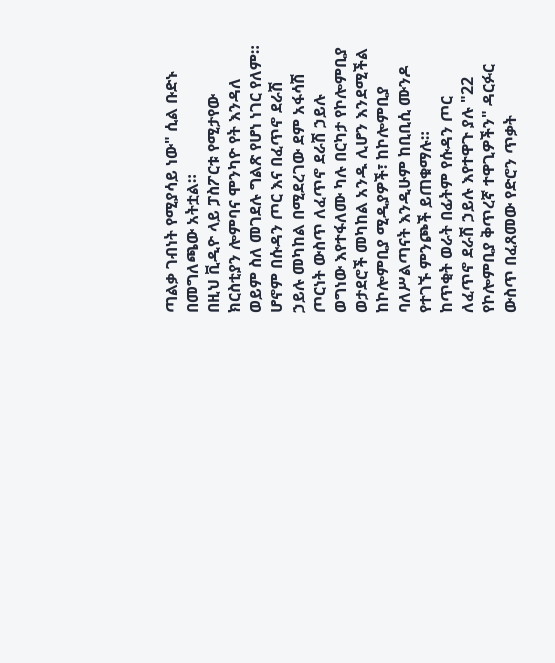ጣልቃ ገብነት የሚያሳይ ነው" ሲል ቡድኑ በመግለጫው አትቷል።
በዚህ ቪዲዮ ላይ ፓስፖርቱ የሚታየው ክርስቲያን ሎምባና ሞንካዮ የት እንዳለ ወይም ስለ መገደሉ ግልጽ የሆነ ነገር የለም።
ሆኖም በሱዳን ጦር እና በፈጥኖ ደራሽ ኃይሉ መካከል በሚደረገው ደም አፋሳሽ ጦርነት ውስጥ ለፈጥኖ ደራሽ ኃይሉ ወግነው እየተፋለሙ ካሉ በርካታ የኮሎምቢያ ወታደሮች መካከል አንዱ ሊሆን እንደሚችል ከኮሎምቢያ ሚዲያዎች፣ ከኮሎምቢያ ባለሥልጣናት እንዲሁም ከቢቢሲ ሙንዶ የተገኙ ምንጮች ይጠቁማሉ።
ከጥቂት ወራት በፊትም የሱዳን ጦር ለፈጥኖ ደራሽ ኃይሉ እየተዋጉ ያሉ "22 የኮሎምቢያ ቅጥረኛ ተዋጊዎችን" ዳርፉር ውስጥ በፈጸመው የድሮን ጥቃት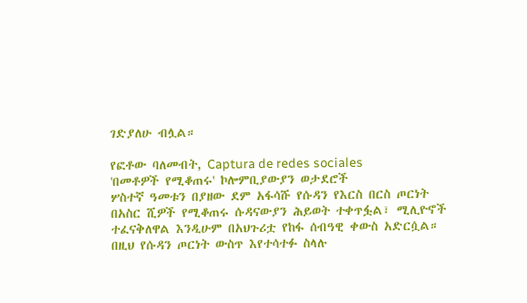ገድያለሁ ብሏል።

የፎቶው ባለመብት, Captura de redes sociales
'በመቶዎች የሚቆጠሩ' ኮሎምቢያውያን ወታደሮች
ሦስተኛ ዓመቱን በያዘው ደም አፋሳሹ የሱዳን የእርስ በርስ ጦርነት በአስር ሺዎች የሚቆጠሩ ሱዳናውያን ሕይወት ተቀጥፏል፣ ሚሊዮኖች ተፈናቅለዋል እንዲሁም በአህጉሪቷ የከፋ ሰብዓዊ ቀውስ አድርሷል።
በዚህ የሱዳን ጦርነት ውስጥ እየተሳተፉ ስላሉ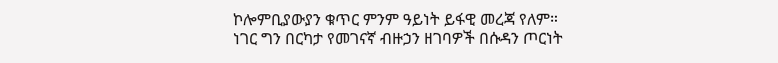ኮሎምቢያውያን ቁጥር ምንም ዓይነት ይፋዊ መረጃ የለም።
ነገር ግን በርካታ የመገናኛ ብዙኃን ዘገባዎች በሱዳን ጦርነት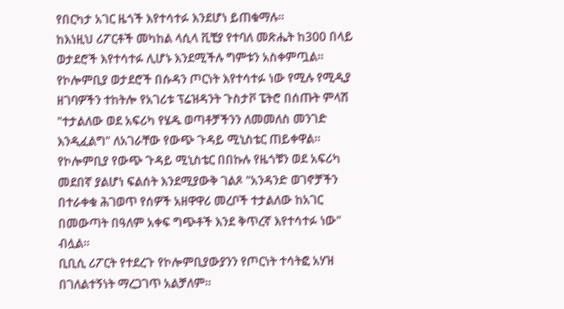የበርካታ አገር ዜጎች እየተሳተፉ እንደሆነ ይጠቁማሉ።
ከእነዚህ ሪፖርቶች መካከል ላሲላ ቪቺያ የተባለ መጽሔት ከ300 በላይ ወታደሮች እየተሳተፉ ሊሆኑ እንደሚችሉ ግምቱን አስቀምጧል።
የኮሎምቢያ ወታደሮች በሱዳን ጦርነት እየተሳተፉ ነው የሚሉ የሚዲያ ዘገባዎችን ተከትሎ የአገሪቱ ፕሬዝዳንት ጉስታቮ ፔትሮ በሰጡት ምላሽ "ተታልለው ወደ አፍሪካ የሄዱ ወጣቶቻችንን ለመመለስ መንገድ እንዲፈልግ" ለአገራቸው የውጭ ጉዳይ ሚኒስቴር ጠይቀዋል።
የኮሎምቢያ የውጭ ጉዳይ ሚኒስቴር በበኩሉ የዜጎቹን ወደ አፍሪካ መደበኛ ያልሆነ ፍልሰት እንደሚያውቅ ገልጾ "አንዳንድ ወገኖቻችን በተራቀቁ ሕገወጥ የሰዎች አዘዋዋሪ መረቦች ተታልለው ከአገር በመውጣት በዓለም አቀፍ ግጭቶች እንደ ቅጥረኛ እየተሳተፉ ነው" ብሏል።
ቢቢሲ ሪፖርት የተደረጉ የኮሎምቢያውያንን የጦርነት ተሳትፎ አሃዝ በገለልተኝነት ማረጋገጥ አልቻለም።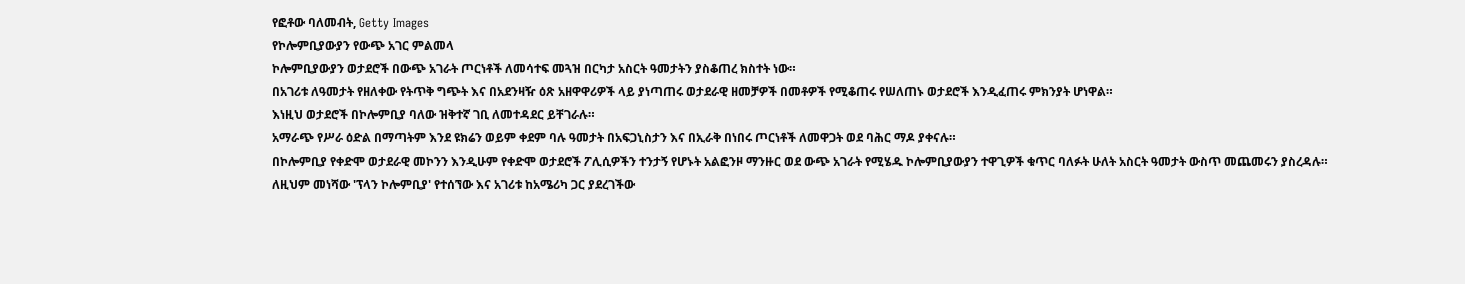የፎቶው ባለመብት, Getty Images
የኮሎምቢያውያን የውጭ አገር ምልመላ
ኮሎምቢያውያን ወታደሮች በውጭ አገራት ጦርነቶች ለመሳተፍ መጓዝ በርካታ አስርት ዓመታትን ያስቆጠረ ክስተት ነው።
በአገሪቱ ለዓመታት የዘለቀው የትጥቅ ግጭት እና በአደንዛዥ ዕጽ አዘዋዋሪዎች ላይ ያነጣጠሩ ወታደራዊ ዘመቻዎች በመቶዎች የሚቆጠሩ የሠለጠኑ ወታደሮች እንዲፈጠሩ ምክንያት ሆነዋል።
እነዚህ ወታደሮች በኮሎምቢያ ባለው ዝቅተኛ ገቢ ለመተዳደር ይቸገራሉ።
አማራጭ የሥራ ዕድል በማጣትም እንደ ዩክሬን ወይም ቀደም ባሉ ዓመታት በአፍጋኒስታን እና በኢራቅ በነበሩ ጦርነቶች ለመዋጋት ወደ ባሕር ማዶ ያቀናሉ።
በኮሎምቢያ የቀድሞ ወታደራዊ መኮንን እንዲሁም የቀድሞ ወታደሮች ፖሊሲዎችን ተንታኝ የሆኑት አልፎንዞ ማንዙር ወደ ውጭ አገራት የሚሄዱ ኮሎምቢያውያን ተዋጊዎች ቁጥር ባለፉት ሁለት አስርት ዓመታት ውስጥ መጨመሩን ያስረዳሉ።
ለዚህም መነሻው 'ፕላን ኮሎምቢያ' የተሰኘው እና አገሪቱ ከአሜሪካ ጋር ያደረገችው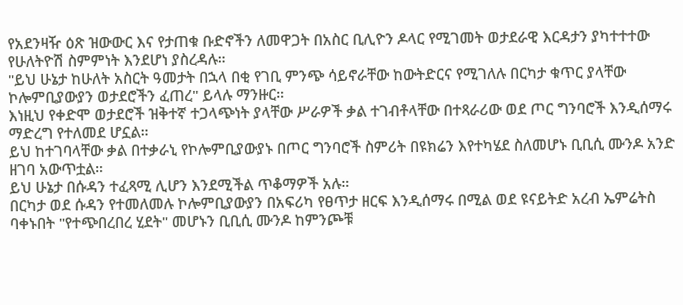የአደንዛዥ ዕጽ ዝውውር እና የታጠቁ ቡድኖችን ለመዋጋት በአስር ቢሊዮን ዶላር የሚገመት ወታደራዊ እርዳታን ያካተተተው የሁለትዮሽ ስምምነት እንደሆነ ያስረዳሉ።
"ይህ ሁኔታ ከሁለት አስርት ዓመታት በኋላ በቂ የገቢ ምንጭ ሳይኖራቸው ከውትድርና የሚገለሉ በርካታ ቁጥር ያላቸው ኮሎምቢያውያን ወታደሮችን ፈጠረ" ይላሉ ማንዙር።
እነዚህ የቀድሞ ወታደሮች ዝቅተኛ ተጋላጭነት ያላቸው ሥራዎች ቃል ተገብቶላቸው በተጻራሪው ወደ ጦር ግንባሮች እንዲሰማሩ ማድረግ የተለመደ ሆኗል።
ይህ ከተገባላቸው ቃል በተቃራኒ የኮሎምቢያውያኑ በጦር ግንባሮች ስምሪት በዩክሬን እየተካሄደ ስለመሆኑ ቢቢሲ ሙንዶ አንድ ዘገባ አውጥቷል።
ይህ ሁኔታ በሱዳን ተፈጻሚ ሊሆን እንደሚችል ጥቆማዎች አሉ።
በርካታ ወደ ሱዳን የተመለመሉ ኮሎምቢያውያን በአፍሪካ የፀጥታ ዘርፍ እንዲሰማሩ በሚል ወደ ዩናይትድ አረብ ኤምሬትስ ባቀኑበት "የተጭበረበረ ሂደት" መሆኑን ቢቢሲ ሙንዶ ከምንጮቹ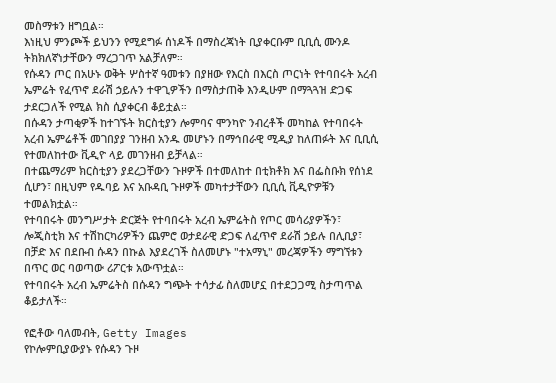መስማቱን ዘግቧል።
እነዚህ ምንጮች ይህንን የሚደግፉ ሰነዶች በማስረጃነት ቢያቀርቡም ቢቢሲ ሙንዶ ትክክለኛነታቸውን ማረጋገጥ አልቻለም።
የሱዳን ጦር በአሁኑ ወቅት ሦስተኛ ዓመቱን በያዘው የእርስ በእርስ ጦርነት የተባበሩት አረብ ኤምሬት የፈጥኖ ደራሽ ኃይሉን ተዋጊዎችን በማስታጠቅ እንዲሁም በማጓጓዝ ድጋፍ ታደርጋለች የሚል ክስ ሲያቀርብ ቆይቷል።
በሱዳን ታጣቂዎች ከተገኙት ክርስቲያን ሎምባና ሞንካዮ ንብረቶች መካከል የተባበሩት አረብ ኤምሬቶች መገበያያ ገንዘብ አንዱ መሆኑን በማኅበራዊ ሚዲያ ከለጠፉት እና ቢቢሲ የተመለከተው ቪዲዮ ላይ መገንዘብ ይቻላል።
በተጨማሪም ክርስቲያን ያደረጋቸውን ጉዞዎች በተመለከተ በቲክቶክ እና በፌስቡክ የሰነደ ሲሆን፣ በዚህም የዱባይ እና አቡዳቢ ጉዞዎች መካተታቸውን ቢቢሲ ቪዲዮዎቹን ተመልክቷል።
የተባበሩት መንግሥታት ድርጅት የተባበሩት አረብ ኤምሬትስ የጦር መሳሪያዎችን፣ ሎጂስቲክ እና ተሽከርካሪዎችን ጨምሮ ወታደራዊ ድጋፍ ለፈጥኖ ደራሽ ኃይሉ በሊቢያ፣ በቻድ እና በደቡብ ሱዳን በኩል እያደረገች ስለመሆኑ "ተአማኒ" መረጃዎችን ማግኘቱን በጥር ወር ባወጣው ሪፖርቱ አውጥቷል።
የተባበሩት አረብ ኤምሬትስ በሱዳን ግጭት ተሳታፊ ስለመሆኗ በተደጋጋሚ ስታጣጥል ቆይታለች።

የፎቶው ባለመብት, Getty Images
የኮሎምቢያውያኑ የሱዳን ጉዞ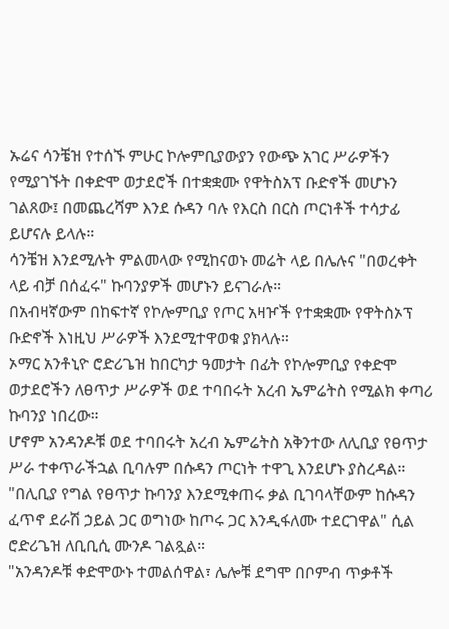ኡሬና ሳንቼዝ የተሰኙ ምሁር ኮሎምቢያውያን የውጭ አገር ሥራዎችን የሚያገኙት በቀድሞ ወታደሮች በተቋቋሙ የዋትስአፕ ቡድኖች መሆኑን ገልጸው፤ በመጨረሻም እንደ ሱዳን ባሉ የእርስ በርስ ጦርነቶች ተሳታፊ ይሆናሉ ይላሉ።
ሳንቼዝ እንደሚሉት ምልመላው የሚከናወኑ መሬት ላይ በሌሉና "በወረቀት ላይ ብቻ በሰፈሩ" ኩባንያዎች መሆኑን ይናገራሉ።
በአብዛኛውም በከፍተኛ የኮሎምቢያ የጦር አዛዦች የተቋቋሙ የዋትስኦፕ ቡድኖች እነዚህ ሥራዎች እንደሚተዋወቁ ያክላሉ።
ኦማር አንቶኒዮ ሮድሪጌዝ ከበርካታ ዓመታት በፊት የኮሎምቢያ የቀድሞ ወታደሮችን ለፀጥታ ሥራዎች ወደ ተባበሩት አረብ ኤምሬትስ የሚልክ ቀጣሪ ኩባንያ ነበረው።
ሆኖም አንዳንዶቹ ወደ ተባበሩት አረብ ኤምሬትስ አቅንተው ለሊቢያ የፀጥታ ሥራ ተቀጥራችኋል ቢባሉም በሱዳን ጦርነት ተዋጊ እንደሆኑ ያስረዳል።
"በሊቢያ የግል የፀጥታ ኩባንያ እንደሚቀጠሩ ቃል ቢገባላቸውም ከሱዳን ፈጥኖ ደራሽ ኃይል ጋር ወግነው ከጦሩ ጋር እንዲፋለሙ ተደርገዋል" ሲል ሮድሪጌዝ ለቢቢሲ ሙንዶ ገልጿል።
"አንዳንዶቹ ቀድሞውኑ ተመልሰዋል፣ ሌሎቹ ደግሞ በቦምብ ጥቃቶች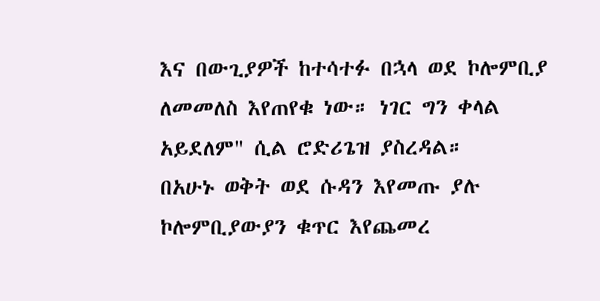እና በውጊያዎች ከተሳተፉ በኋላ ወደ ኮሎምቢያ ለመመለስ እየጠየቁ ነው። ነገር ግን ቀላል አይደለም" ሲል ሮድሪጌዝ ያስረዳል።
በአሁኑ ወቅት ወደ ሱዳን እየመጡ ያሉ ኮሎምቢያውያን ቁጥር እየጨመረ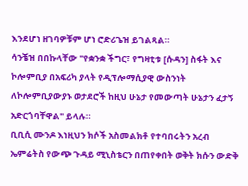እንደሆነ ዘገባዎቹም ሆነ ሮድሪጌዝ ይገልጻል።
ሳንቼዝ በበኩላቸው "የቋንቋ ችግር፣ የግዛቲቱ [ሱዳን] ስፋት እና ኮሎምቢያ በአፍሪካ ያላት የዲፕሎማሲያዊ ውስንነት ለኮሎምቢያውያኑ ወታደሮች ከዚህ ሁኔታ የመውጣት ሁኔታን ፈታኝ አድርጎባቸዋል" ይላሉ።
ቢቢሲ ሙንዶ እነዚህን ክሶች አስመልክቶ የተባበሩትን አረብ ኤምሬትስ የውጭ ጉዳይ ሚኒስቴርን በጠየቀበት ወቅት ክሱን ውድቅ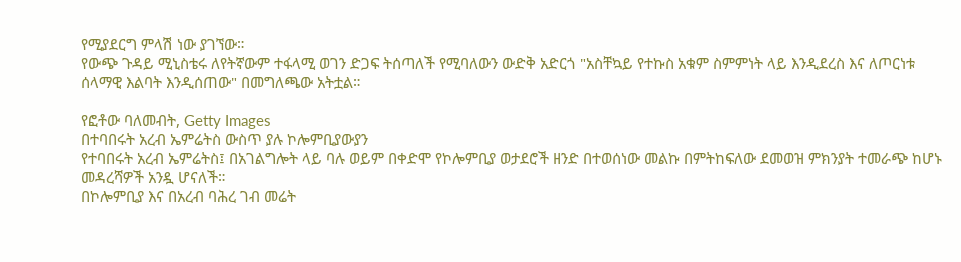የሚያደርግ ምላሽ ነው ያገኘው።
የውጭ ጉዳይ ሚኒስቴሩ ለየትኛውም ተፋላሚ ወገን ድጋፍ ትሰጣለች የሚባለውን ውድቅ አድርጎ "አስቸኳይ የተኩስ አቁም ስምምነት ላይ እንዲደረስ እና ለጦርነቱ ሰላማዊ እልባት እንዲሰጠው" በመግለጫው አትቷል።

የፎቶው ባለመብት, Getty Images
በተባበሩት አረብ ኤምሬትስ ውስጥ ያሉ ኮሎምቢያውያን
የተባበሩት አረብ ኤምሬትስ፤ በአገልግሎት ላይ ባሉ ወይም በቀድሞ የኮሎምቢያ ወታደሮች ዘንድ በተወሰነው መልኩ በምትከፍለው ደመወዝ ምክንያት ተመራጭ ከሆኑ መዳረሻዎች አንዷ ሆናለች።
በኮሎምቢያ እና በአረብ ባሕረ ገብ መሬት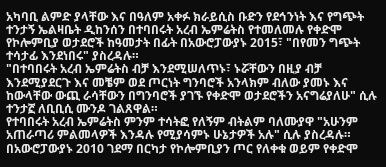አካባቢ ልምድ ያላቸው እና በዓለም አቀፉ ክራይሲስ ቡድን የደኅንነት እና የግጭት ተንታኝ ኤልዛቤት ዲከንሰን በተባበሩት አረብ ኤምሬትስ የተመለመሉ የቀድሞ የኮሎምቢያ ወታደሮች ከዓመታት በፊት በአውሮፓውያኑ 2015፣ "በየመን ግጭት ተሳታፊ እንደነበሩ" ያስረዳሉ።
"በተባበሩት አረብ ኤምሬትስ ብቻ እንደሚሠለጥኑ፣ ኑሯቸውን በዚያ ብቻ እንደሚያደርጉ እና መቼም ወደ ጦርነት ግንባሮች አንላክም ብለው ያመኑ እና ከውላቸው ውጪ ራሳቸውን በግንባሮች ያገኙ የቀድሞ ወታደሮችን አናግሬያለሁ" ሲሉ ተንታኟ ለቢቢሲ ሙንዶ ገልጸዋል።
የተባበሩት አረብ ኤምሬትስ ምንም ተሳትፎ የለኝም ብትልም ባለሙያዋ "አሁንም አጠራጣሪ ምልመላዎች እንዳሉ የሚያሳምኑ ሁኔታዎች አሉ" ሲሉ ያስረዳሉ።
በአውሮፓውያኑ 2010 ገደማ በርካታ የኮሎምቢያን ጦር የለቀቁ ወይም የቀድሞ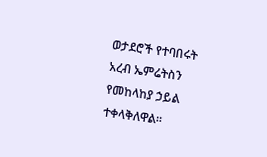ወታደሮች የተባበሩት አረብ ኤምሬትስን የመከላከያ ኃይል ተቀላቅለዋል።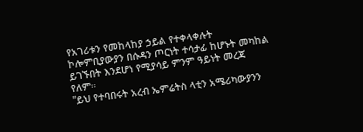የአገሪቱን የመከላከያ ኃይል የተቀላቀሉት ኮሎምቢያውያን በሱዳን ጦርነት ተሳታፊ ከሆኑት መካከል ይገኙበት እንደሆነ የሚያሳይ ምንም ዓይነት መረጃ የለም።
"ይህ የተባበሩት አረብ ኤምሬትስ ላቲን አሜሪካውያንን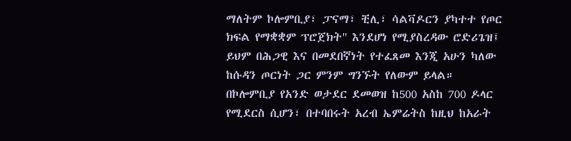ማለትም ኮሎምቢያ፣ ፓናማ፣ ቺሊ፣ ሳልቫዶርን ያካተተ የጦር ክፍል የማቋቋም ፕሮጀክት" እንደሆነ የሚያስረዳው ሮድሪጌዝ፤ ይህም በሕጋዊ እና በመደበኛነት የተፈጸመ እንጂ አሁን ካለው ከሱዳን ጦርነት ጋር ምንም ግንኙት የለውም ይላል።
በኮሎምቢያ የአንድ ወታደር ደመወዝ ከ500 አስከ 700 ዶላር የሚደርስ ሲሆን፣ በተባበሩት አረብ ኤምሬትስ ከዚህ ከአራት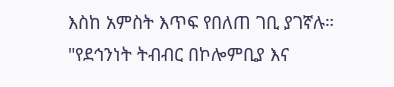እስከ አምስት እጥፍ የበለጠ ገቢ ያገኛሉ።
"የደኅንነት ትብብር በኮሎምቢያ እና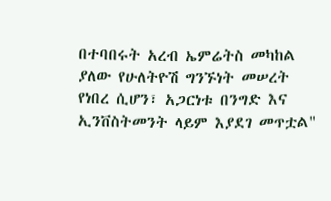በተባበሩት አረብ ኤምሬትስ መካከል ያለው የሁለትዮሽ ግንኙነት መሠረት የነበረ ሲሆን፣ አጋርነቱ በንግድ እና ኢንቨስትመንት ላይም እያደገ መጥቷል"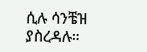ሲሉ ሳንቼዝ ያስረዳሉ።